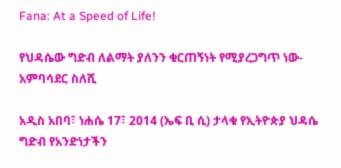Fana: At a Speed of Life!

የህዳሴው ግድብ ለልማት ያለንን ቁርጠኝነት የሚያረጋግጥ ነው- አምባሳደር ስለሺ

አዲስ አበባ፣ ነሐሴ 17፣ 2014 (ኤፍ ቢ ሲ) ታላቁ የኢትዮጵያ ህዳሴ ግድብ የአንድነታችን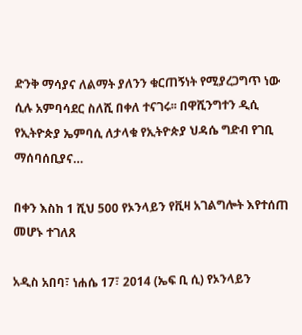ድንቅ ማሳያና ለልማት ያለንን ቁርጠኝነት የሚያረጋግጥ ነው ሲሉ አምባሳደር ስለሺ በቀለ ተናገሩ፡፡ በዋሺንግተን ዲሲ የኢትዮጵያ ኤምባሲ ለታላቁ የኢትዮጵያ ህዳሴ ግድብ የገቢ ማሰባሰቢያና…

በቀን እስከ 1 ሺህ 500 የኦንላይን የቪዛ አገልግሎት እየተሰጠ መሆኑ ተገለጸ

አዲስ አበባ፣ ነሐሴ 17፣ 2014 (ኤፍ ቢ ሲ) የኦንላይን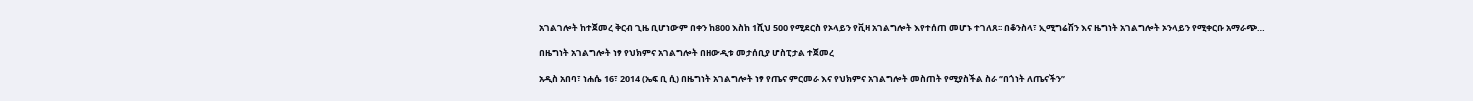አገልገሎት ከተጀመረ ቅርብ ጊዜ ቢሆነውም በቀን ከ800 እስከ 1ሺህ 500 የሚደርስ የኦላይን የቪዛ አገልግሎት እየተሰጠ መሆኑ ተገለጸ፡፡ በቆንስላ፣ ኢሚግሬሽን እና ዜግነት አገልግሎት ኦንላይን የሚቀርቡ አማራጭ…

በዜግነት አገልግሎት ነፃ የህክምና አገልግሎት በዘውዲቱ መታሰቢያ ሆስፒታል ተጀመረ

አዲስ አበባ፣ ነሐሴ 16፣ 2014 (ኤፍ ቢ ሲ) በዜግነት አገልግሎት ነፃ የጤና ምርመራ እና የህክምና አገልግሎት መስጠት የሚያስችል ስራ ‘’በጎነት ለጤናችን’’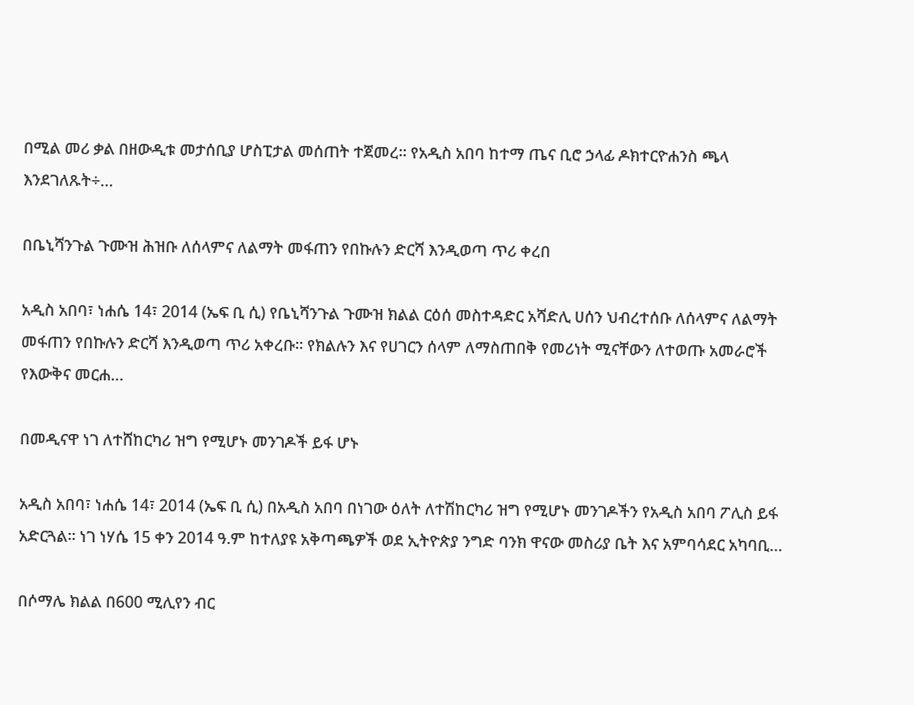በሚል መሪ ቃል በዘውዲቱ መታሰቢያ ሆስፒታል መሰጠት ተጀመረ፡፡ የአዲስ አበባ ከተማ ጤና ቢሮ ኃላፊ ዶክተርዮሐንስ ጫላ እንደገለጹት÷…

በቤኒሻንጉል ጉሙዝ ሕዝቡ ለሰላምና ለልማት መፋጠን የበኩሉን ድርሻ እንዲወጣ ጥሪ ቀረበ

አዲስ አበባ፣ ነሐሴ 14፣ 2014 (ኤፍ ቢ ሲ) የቤኒሻንጉል ጉሙዝ ክልል ርዕሰ መስተዳድር አሻድሊ ሀሰን ህብረተሰቡ ለሰላምና ለልማት መፋጠን የበኩሉን ድርሻ እንዲወጣ ጥሪ አቀረቡ፡፡ የክልሉን እና የሀገርን ሰላም ለማስጠበቅ የመሪነት ሚናቸውን ለተወጡ አመራሮች የእውቅና መርሐ…

በመዲናዋ ነገ ለተሸከርካሪ ዝግ የሚሆኑ መንገዶች ይፋ ሆኑ

አዲስ አበባ፣ ነሐሴ 14፣ 2014 (ኤፍ ቢ ሲ) በአዲስ አበባ በነገው ዕለት ለተሽከርካሪ ዝግ የሚሆኑ መንገዶችን የአዲስ አበባ ፖሊስ ይፋ አድርጓል፡፡ ነገ ነሃሴ 15 ቀን 2014 ዓ.ም ከተለያዩ አቅጣጫዎች ወደ ኢትዮጵያ ንግድ ባንክ ዋናው መስሪያ ቤት እና አምባሳደር አካባቢ…

በሶማሌ ክልል በ600 ሚሊየን ብር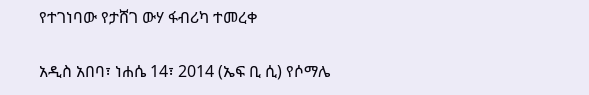የተገነባው የታሸገ ውሃ ፋብሪካ ተመረቀ

አዲስ አበባ፣ ነሐሴ 14፣ 2014 (ኤፍ ቢ ሲ) የሶማሌ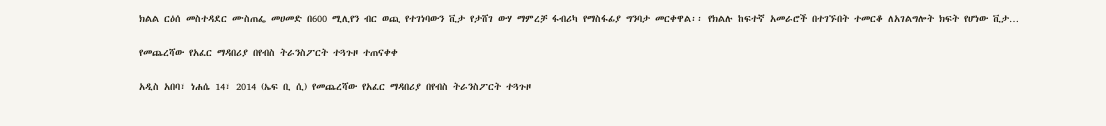ክልል ርዕሰ መስተዳደር ሙስጠፌ መሀመድ በ600 ሚሊየን ብር ወጪ የተገነባውን ቪታ የታሸገ ውሃ ማምረቻ ፋብሪካ የማስፋፊያ ግንባታ መርቀዋል፡፡ የክልሉ ከፍተኛ አመራሮች በተገኙበት ተመርቆ ለአገልግሎት ክፍት የሆነው ቪታ…

የመጨረሻው የአፈር ማዳበሪያ በየብስ ትራንስፖርት ተጓጉዞ ተጠናቀቀ

አዲስ አበባ፣ ነሐሴ 14፣ 2014 (ኤፍ ቢ ሲ) የመጨረሻው የአፈር ማዳበሪያ በየብስ ትራንስፖርት ተጓጉዞ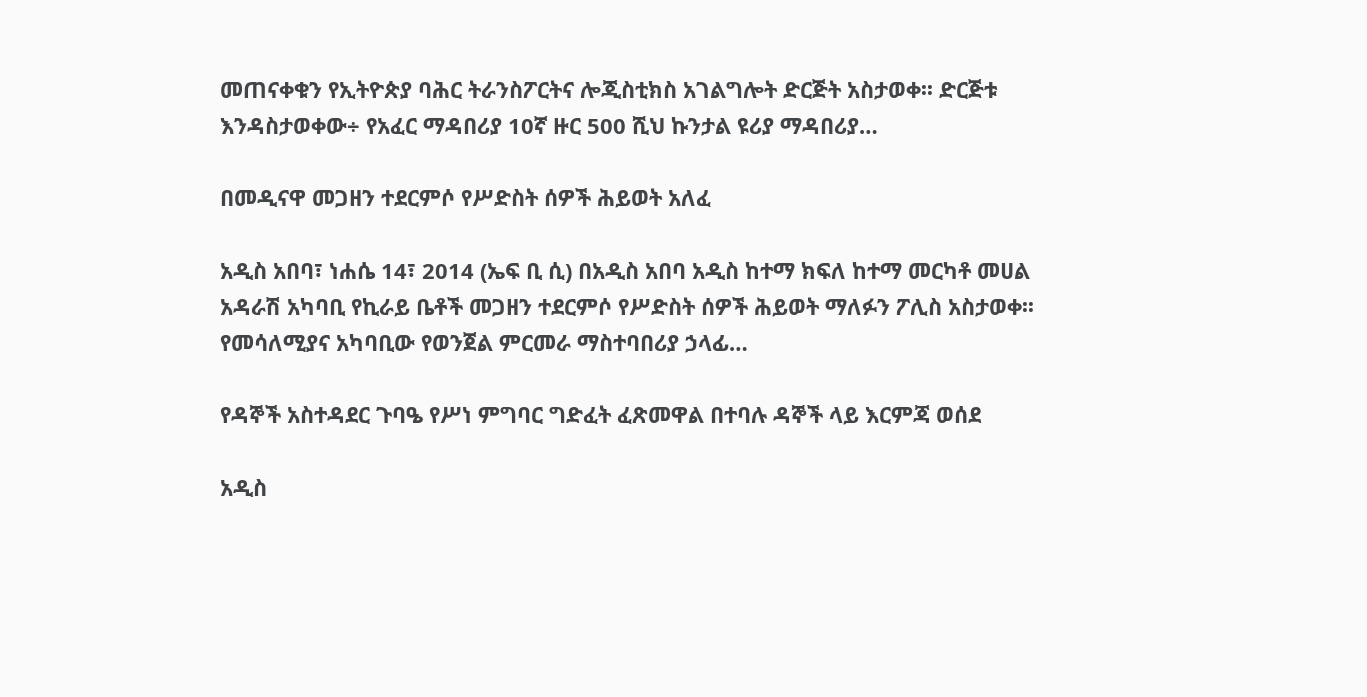መጠናቀቁን የኢትዮጵያ ባሕር ትራንስፖርትና ሎጂስቲክስ አገልግሎት ድርጅት አስታወቀ፡፡ ድርጅቱ እንዳስታወቀው÷ የአፈር ማዳበሪያ 10ኛ ዙር 500 ሺህ ኩንታል ዩሪያ ማዳበሪያ…

በመዲናዋ መጋዘን ተደርምሶ የሥድስት ሰዎች ሕይወት አለፈ

አዲስ አበባ፣ ነሐሴ 14፣ 2014 (ኤፍ ቢ ሲ) በአዲስ አበባ አዲስ ከተማ ክፍለ ከተማ መርካቶ መሀል አዳራሽ አካባቢ የኪራይ ቤቶች መጋዘን ተደርምሶ የሥድስት ሰዎች ሕይወት ማለፉን ፖሊስ አስታወቀ፡፡ የመሳለሚያና አካባቢው የወንጀል ምርመራ ማስተባበሪያ ኃላፊ…

የዳኞች አስተዳደር ጉባዔ የሥነ ምግባር ግድፈት ፈጽመዋል በተባሉ ዳኞች ላይ እርምጃ ወሰደ

አዲስ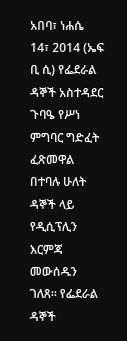አበባ፣ ነሐሴ 14፣ 2014 (ኤፍ ቢ ሲ) የፌደራል ዳኞች አስተዳደር ጉባዔ የሥነ ምግባር ግድፈት ፈጽመዋል በተባሉ ሁለት ዳኞች ላይ የዲሲፕሊን እርምጃ መውሰዱን ገለጸ። የፌደራል ዳኞች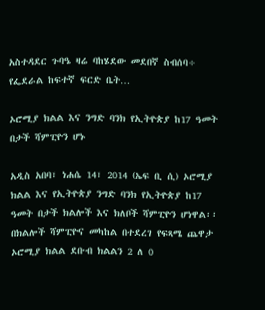አስተዳደር ጉባዔ ዛሬ ባከሄደው መደበኛ ስብሰባ÷ የፌደራል ከፍተኛ ፍርድ ቤት…

ኦሮሚያ ክልል እና ንግድ ባንክ የኢትዮጵያ ከ17 ዓመት በታች ሻምፒዮን ሆኑ

አዲስ አበባ፣ ነሐሴ 14፣ 2014 (ኤፍ ቢ ሲ) ኦሮሚያ ክልል እና የኢትዮጵያ ንግድ ባንክ የኢትዮጵያ ከ17 ዓመት በታች ክልሎች እና ክለቦች ሻምፒዮን ሆነዋል፡፡ በክልሎች ሻምፒዮና መካከል በተደረገ የፍጻሜ ጨዋታ ኦሮሚያ ክልል ደቡብ ክልልን 2 ለ 0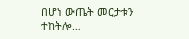በሆነ ውጤት መርታቱን ተከትሎ…